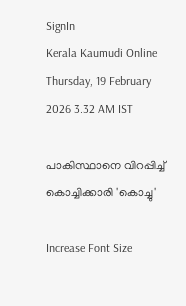SignIn
Kerala Kaumudi Online
Thursday, 19 February 2026 3.32 AM IST

പാകിസ്ഥാനെ വിറപ്പിച്ച് കൊച്ചിക്കാരി 'കൊച്ചു'

Increase Font Size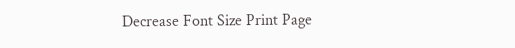Decrease Font Size Print Page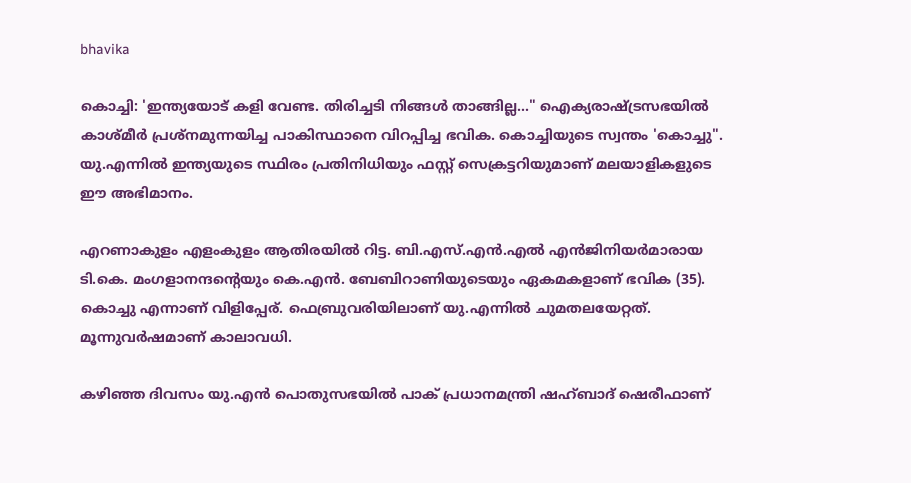bhavika

കൊച്ചി: 'ഇന്ത്യയോട് കളി വേണ്ട. തിരിച്ചടി നിങ്ങൾ താങ്ങില്ല..." ഐക്യരാഷ്ട്രസഭയിൽ കാശ്മീർ പ്രശ്നമുന്നയിച്ച പാകിസ്ഥാനെ വിറപ്പിച്ച ഭവിക. കൊച്ചിയുടെ സ്വന്തം 'കൊച്ചു". യു.എന്നിൽ ഇന്ത്യയുടെ സ്ഥിരം പ്രതിനിധിയും ഫസ്റ്റ് സെക്രട്ടറിയുമാണ് മലയാളികളുടെ ഈ അഭിമാനം.

എറണാകുളം എളംകുളം ആതിരയിൽ റിട്ട. ബി.എസ്.എൻ.എൽ എൻജിനിയർമാരായ ടി.കെ. മംഗളാനന്ദന്റെയും കെ.എൻ. ബേബിറാണിയുടെയും ഏകമകളാണ് ഭവിക (35). കൊച്ചു എന്നാണ് വിളിപ്പേര്. ഫെബ്രുവരിയിലാണ് യു.എന്നിൽ ചുമതലയേറ്റത്. മൂന്നുവർഷമാണ് കാലാവധി.

കഴിഞ്ഞ ദിവസം യു.എൻ പൊതുസഭയിൽ പാക് പ്രധാനമന്ത്രി ഷഹ്ബാദ് ഷെരീഫാണ്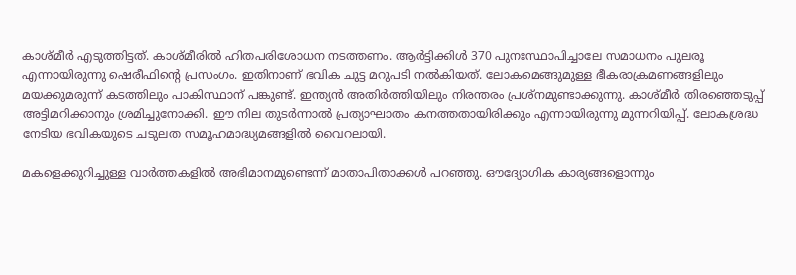കാശ്മീർ എടുത്തിട്ടത്. കാശ്മീരിൽ ഹിതപരിശോധന നടത്തണം. ആർട്ടിക്കിൾ 370 പുനഃസ്ഥാപിച്ചാലേ സമാധനം പുലരൂ എന്നായിരുന്നു ഷെരീഫിന്റെ പ്രസംഗം. ഇതിനാണ് ഭവിക ചുട്ട മറുപടി നൽകിയത്. ലോകമെങ്ങുമുള്ള ഭീകരാക്രമണങ്ങളിലും മയക്കുമരുന്ന് കടത്തിലും പാകിസ്ഥാന് പങ്കുണ്ട്. ഇന്ത്യൻ അതിർത്തിയിലും നിരന്തരം പ്രശ്നമുണ്ടാക്കുന്നു. കാശ്മീർ തിരഞ്ഞെടുപ്പ് അട്ടിമറിക്കാനും ശ്രമിച്ചുനോക്കി. ഈ നില തുടർന്നാൽ പ്രത്യാഘാതം കനത്തതായിരിക്കും എന്നായിരുന്നു മുന്നറിയിപ്പ്. ലോകശ്രദ്ധ നേടിയ ഭവികയുടെ ചടുലത സമൂഹമാദ്ധ്യമങ്ങളിൽ വൈറലായി.

മകളെക്കുറിച്ചുള്ള വാർത്തകളിൽ അഭിമാനമുണ്ടെന്ന് മാതാപിതാക്കൾ പറഞ്ഞു. ഔദ്യോഗിക കാര്യങ്ങളൊന്നും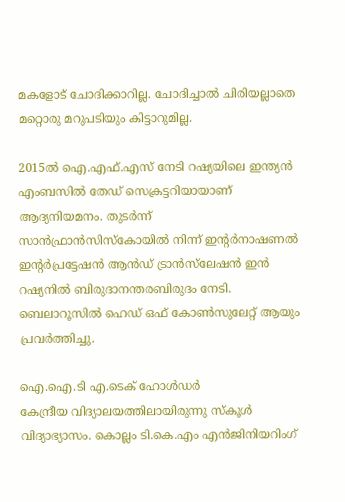മകളോട് ചോദിക്കാറില്ല. ചോദിച്ചാൽ ചിരിയല്ലാതെ മറ്റൊരു മറുപടിയും കിട്ടാറുമില്ല.

2015ൽ ഐ.എഫ്.എസ് നേടി റഷ്യയിലെ ഇന്ത്യൻ എംബസിൽ തേഡ് സെക്രട്ടറിയായാണ് ആദ്യനിയമനം. തുടർന്ന് സാൻഫ്രാൻസിസ്‌കോയിൽ നിന്ന് ഇന്റർനാഷണൽ ഇന്റർപ്രട്ടേഷൻ ആൻഡ് ട്രാൻസ്‌ലേഷൻ ഇൻ റഷ്യനിൽ ബിരുദാനന്തരബിരുദം നേടി. ബെലാറൂസിൽ ഹെഡ് ഒഫ് കോൺസുലേറ്റ് ആയും പ്രവർത്തിച്ചു.

ഐ.ഐ.ടി എ.ടെക് ഹോൾഡർ
കേന്ദ്രീയ വിദ്യാലയത്തിലായിരുന്നു സ്‌കൂൾ വിദ്യാഭ്യാസം. കൊല്ലം ടി.കെ.എം എൻജിനിയറിംഗ്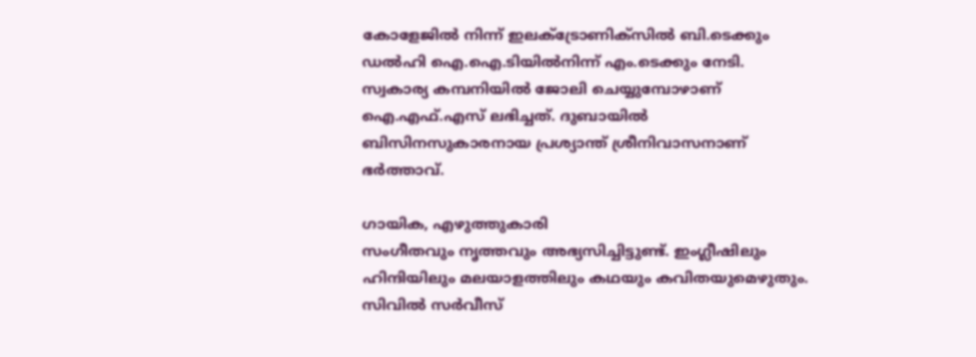കോളേജിൽ നിന്ന് ഇലക്ട്രോണിക്‌സിൽ ബി.ടെക്കും ഡൽഹി ഐ.ഐ.ടിയിൽനിന്ന് എം.ടെക്കും നേടി. സ്വകാര്യ കമ്പനിയിൽ ജോലി ചെയ്യുമ്പോഴാണ് ഐ.എഫ്.എസ് ലഭിച്ചത്. ദുബായിൽ ബിസിനസുകാരനായ പ്രശ്യാന്ത് ശ്രീനിവാസനാണ് ഭർത്താവ്.

ഗായിക, എഴുത്തുകാരി
സംഗീതവും നൃത്തവും അഭ്യസിച്ചിട്ടുണ്ട്. ഇംഗ്ലീഷിലും ഹിന്ദിയിലും മലയാളത്തിലും കഥയും കവിതയുമെഴുതും. സിവിൽ സർവീസ്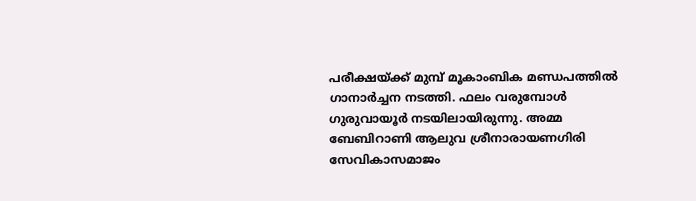പരീക്ഷയ്ക്ക് മുമ്പ് മൂകാംബിക മണ്ഡപത്തിൽ ഗാനാർച്ചന നടത്തി. ഫലം വരുമ്പോൾ ഗുരുവായൂർ നടയിലായിരുന്നു. അമ്മ ബേബിറാണി ആലുവ ശ്രീനാരായണഗിരി സേവികാസമാജം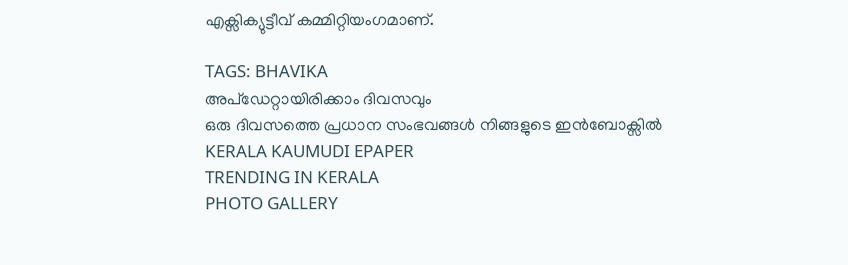എക്സിക്യുട്ടീവ് കമ്മിറ്റിയംഗമാണ്.

TAGS: BHAVIKA
അപ്ഡേറ്റായിരിക്കാം ദിവസവും
ഒരു ദിവസത്തെ പ്രധാന സംഭവങ്ങൾ നിങ്ങളുടെ ഇൻബോക്സിൽ
KERALA KAUMUDI EPAPER
TRENDING IN KERALA
PHOTO GALLERY